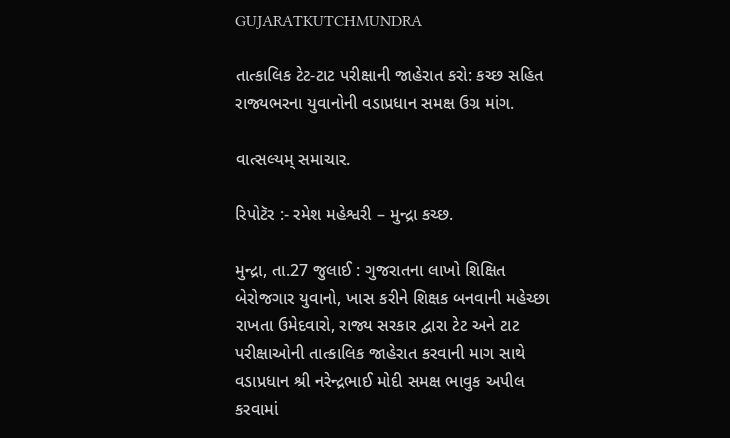GUJARATKUTCHMUNDRA

તાત્કાલિક ટેટ-ટાટ પરીક્ષાની જાહેરાત કરો: કચ્છ સહિત રાજ્યભરના યુવાનોની વડાપ્રધાન સમક્ષ ઉગ્ર માંગ.

વાત્સલ્યમ્ સમાચાર.

રિપોટૅર :- રમેશ મહેશ્વરી – મુન્દ્રા કચ્છ.

મુન્દ્રા, તા.27 જુલાઈ : ગુજરાતના લાખો શિક્ષિત બેરોજગાર યુવાનો, ખાસ કરીને શિક્ષક બનવાની મહેચ્છા રાખતા ઉમેદવારો, રાજ્ય સરકાર દ્વારા ટેટ અને ટાટ પરીક્ષાઓની તાત્કાલિક જાહેરાત કરવાની માગ સાથે વડાપ્રધાન શ્રી નરેન્દ્રભાઈ મોદી સમક્ષ ભાવુક અપીલ કરવામાં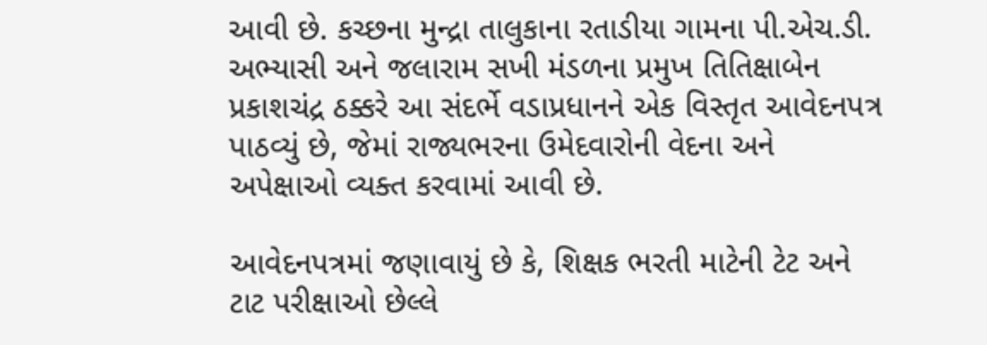આવી છે. કચ્છના મુન્દ્રા તાલુકાના રતાડીયા ગામના પી.એચ.ડી. અભ્યાસી અને જલારામ સખી મંડળના પ્રમુખ તિતિક્ષાબેન પ્રકાશચંદ્ર ઠક્કરે આ સંદર્ભે વડાપ્રધાનને એક વિસ્તૃત આવેદનપત્ર પાઠવ્યું છે, જેમાં રાજ્યભરના ઉમેદવારોની વેદના અને અપેક્ષાઓ વ્યક્ત કરવામાં આવી છે.

આવેદનપત્રમાં જણાવાયું છે કે, શિક્ષક ભરતી માટેની ટેટ અને ટાટ પરીક્ષાઓ છેલ્લે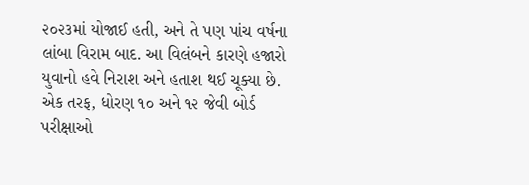૨૦૨૩માં યોજાઈ હતી, અને તે પણ પાંચ વર્ષના લાંબા વિરામ બાદ. આ વિલંબને કારણે હજારો યુવાનો હવે નિરાશ અને હતાશ થઈ ચૂક્યા છે. એક તરફ, ધોરણ ૧૦ અને ૧૨ જેવી બોર્ડ પરીક્ષાઓ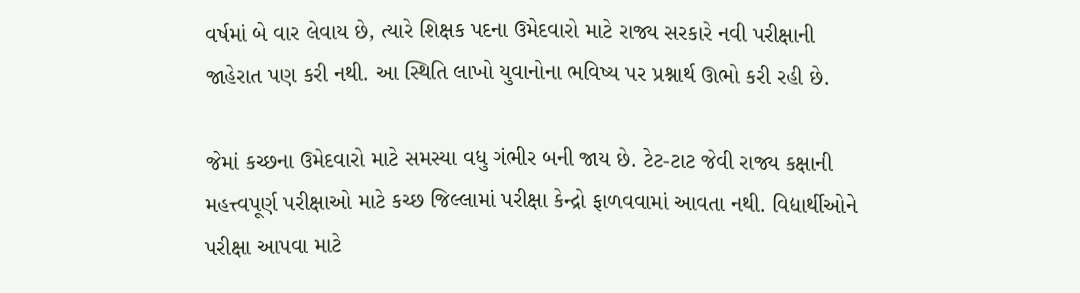વર્ષમાં બે વાર લેવાય છે, ત્યારે શિક્ષક પદના ઉમેદવારો માટે રાજ્ય સરકારે નવી પરીક્ષાની જાહેરાત પણ કરી નથી. આ સ્થિતિ લાખો યુવાનોના ભવિષ્ય પર પ્રશ્નાર્થ ઊભો કરી રહી છે.

જેમાં કચ્છના ઉમેદવારો માટે સમસ્યા વધુ ગંભીર બની જાય છે. ટેટ-ટાટ જેવી રાજ્ય કક્ષાની મહત્ત્વપૂર્ણ પરીક્ષાઓ માટે કચ્છ જિલ્લામાં પરીક્ષા કેન્દ્રો ફાળવવામાં આવતા નથી. વિદ્યાર્થીઓને પરીક્ષા આપવા માટે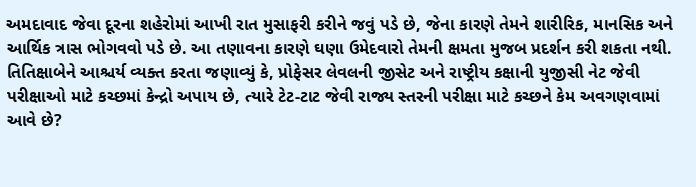અમદાવાદ જેવા દૂરના શહેરોમાં આખી રાત મુસાફરી કરીને જવું પડે છે, જેના કારણે તેમને શારીરિક, માનસિક અને આર્થિક ત્રાસ ભોગવવો પડે છે. આ તણાવના કારણે ઘણા ઉમેદવારો તેમની ક્ષમતા મુજબ પ્રદર્શન કરી શકતા નથી. તિતિક્ષાબેને આશ્ચર્ય વ્યક્ત કરતા જણાવ્યું કે, પ્રોફેસર લેવલની જીસેટ અને રાષ્ટ્રીય કક્ષાની યુજીસી નેટ જેવી પરીક્ષાઓ માટે કચ્છમાં કેન્દ્રો અપાય છે, ત્યારે ટેટ-ટાટ જેવી રાજ્ય સ્તરની પરીક્ષા માટે કચ્છને કેમ અવગણવામાં આવે છે?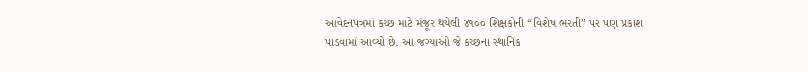આવેદનપત્રમાં કચ્છ માટે મંજૂર થયેલી ૪૧૦૦ શિક્ષકોની “વિશેષ ભરતી” પર પણ પ્રકાશ પાડવામાં આવ્યો છે. આ જગ્યાઓ જે કચ્છના સ્થાનિક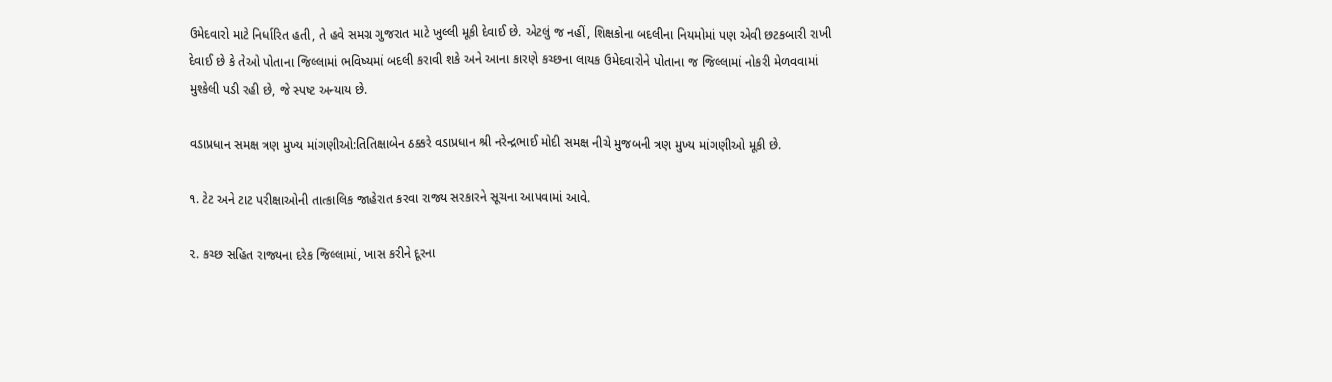ઉમેદવારો માટે નિર્ધારિત હતી, તે હવે સમગ્ર ગુજરાત માટે ખુલ્લી મૂકી દેવાઈ છે. એટલું જ નહીં, શિક્ષકોના બદલીના નિયમોમાં પણ એવી છટકબારી રાખી દેવાઈ છે કે તેઓ પોતાના જિલ્લામાં ભવિષ્યમાં બદલી કરાવી શકે અને આના કારણે કચ્છના લાયક ઉમેદવારોને પોતાના જ જિલ્લામાં નોકરી મેળવવામાં મુશ્કેલી પડી રહી છે, જે સ્પષ્ટ અન્યાય છે.

વડાપ્રધાન સમક્ષ ત્રણ મુખ્ય માંગણીઓ:તિતિક્ષાબેન ઠક્કરે વડાપ્રધાન શ્રી નરેન્દ્રભાઈ મોદી સમક્ષ નીચે મુજબની ત્રણ મુખ્ય માંગણીઓ મૂકી છે.

૧. ટેટ અને ટાટ પરીક્ષાઓની તાત્કાલિક જાહેરાત કરવા રાજ્ય સરકારને સૂચના આપવામાં આવે.

૨. કચ્છ સહિત રાજ્યના દરેક જિલ્લામાં, ખાસ કરીને દૂરના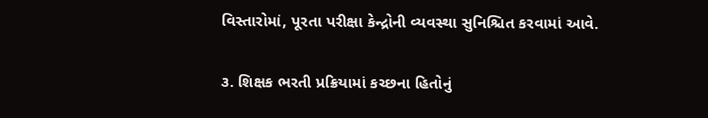વિસ્તારોમાં, પૂરતા પરીક્ષા કેન્દ્રોની વ્યવસ્થા સુનિશ્ચિત કરવામાં આવે.

૩. શિક્ષક ભરતી પ્રક્રિયામાં કચ્છના હિતોનું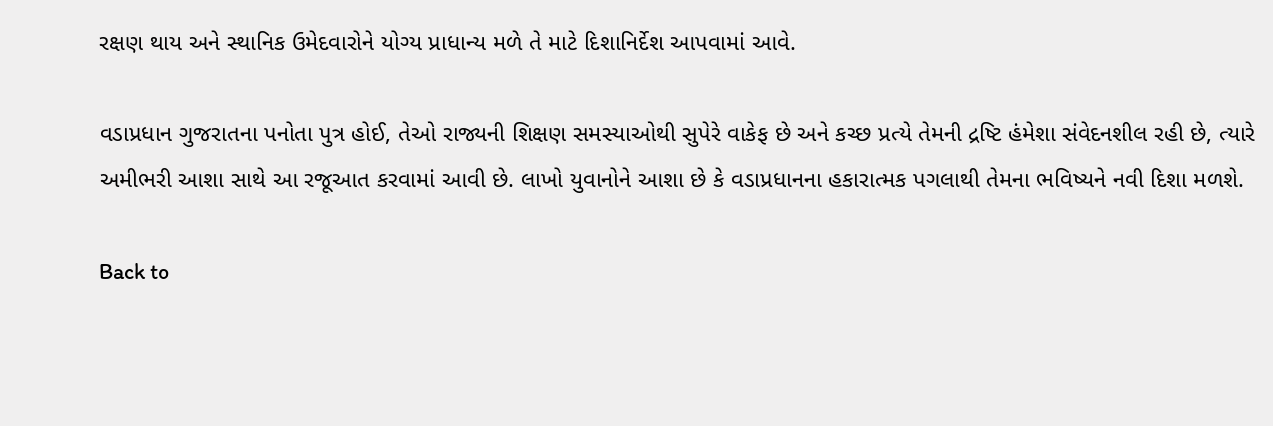રક્ષણ થાય અને સ્થાનિક ઉમેદવારોને યોગ્ય પ્રાધાન્ય મળે તે માટે દિશાનિર્દેશ આપવામાં આવે.

વડાપ્રધાન ગુજરાતના પનોતા પુત્ર હોઈ, તેઓ રાજ્યની શિક્ષણ સમસ્યાઓથી સુપેરે વાકેફ છે અને કચ્છ પ્રત્યે તેમની દ્રષ્ટિ હંમેશા સંવેદનશીલ રહી છે, ત્યારે અમીભરી આશા સાથે આ રજૂઆત કરવામાં આવી છે. લાખો યુવાનોને આશા છે કે વડાપ્રધાનના હકારાત્મક પગલાથી તેમના ભવિષ્યને નવી દિશા મળશે.

Back to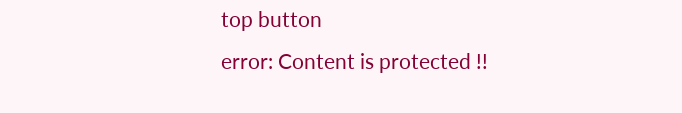top button
error: Content is protected !!